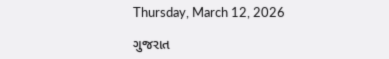Thursday, March 12, 2026

ગુજરાત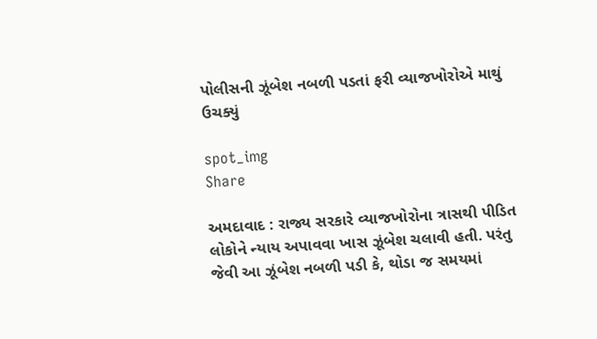પોલીસની ઝૂંબેશ નબળી પડતાં ફરી વ્યાજખોરોએ માથું ઉચક્યું

spot_img
Share

અમદાવાદ : રાજ્ય સરકારે વ્યાજખોરોના ત્રાસથી પીડિત લોકોને ન્યાય અપાવવા ખાસ ઝૂંબેશ ચલાવી હતી. પરંતુ જેવી આ ઝૂંબેશ નબળી પડી કે, થોડા જ સમયમાં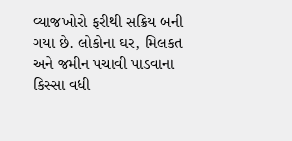વ્યાજખોરો ફરીથી સક્રિય બની ગયા છે. લોકોના ઘર, મિલકત અને જમીન પચાવી પાડવાના કિસ્સા વધી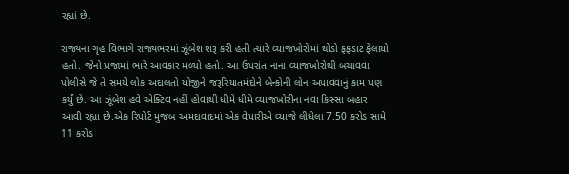રહ્યાં છે.

રાજ્યના ગૃહ વિભાગે રાજ્યભરમાં ઝૂંબેશ શરૂ કરી હતી ત્યારે વ્યાજખોરોમાં થોડો ફફડાટ ફેલાયો હતો. જેનો પ્રજામાં ભારે આવકાર મળ્યો હતો. આ ઉપરાંત નાના વ્યાજખોરોથી બચાવવા પોલીસે જે તે સમયે લોક અદાલતો યોજીને જરૂરિયાતમંદોને બેન્કોની લોન અપાવવાનું કામ પણ કર્યું છે. આ ઝૂંબેશ હવે એક્ટિવ નહીં હોવાથી ધીમે ધીમે વ્યાજખોરીના નવા કિસ્સા બહાર આવી રહ્યા છે.એક રિપોર્ટ મુજબ અમદાવાદમાં એક વેપારીએ વ્યાજે લીધેલા 7.50 કરોડ સામે 11 કરોડ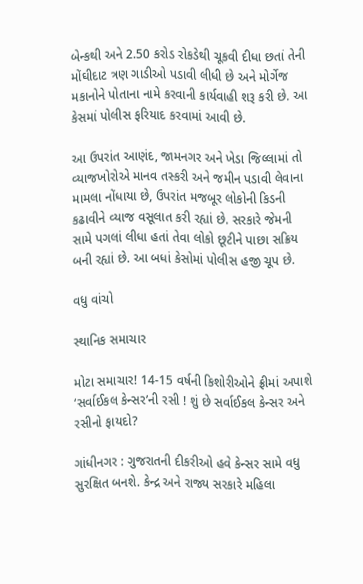બેન્કથી અને 2.50 કરોડ રોકડેથી ચૂકવી દીધા છતાં તેની મોંઘીદાટ ત્રણ ગાડીઓ પડાવી લીધી છે અને મોર્ગેજ મકાનોને પોતાના નામે કરવાની કાર્યવાહી શરૂ કરી છે. આ કેસમાં પોલીસ ફરિયાદ કરવામાં આવી છે.

આ ઉપરાંત આણંદ, જામનગર અને ખેડા જિલ્લામાં તો વ્યાજખોરોએ માનવ તસ્કરી અને જમીન પડાવી લેવાના મામલા નોંધાયા છે, ઉપરાંત મજબૂર લોકોની કિડની કઢાવીને વ્યાજ વસૂલાત કરી રહ્યાં છે. સરકારે જેમની સામે પગલાં લીધા હતાં તેવા લોકો છૂટીને પાછા સક્રિય બની રહ્યાં છે. આ બધાં કેસોમાં પોલીસ હજી ચૂપ છે.

વધુ વાંચો

સ્થાનિક સમાચાર

મોટા સમાચાર! 14-15 વર્ષની કિશોરીઓને ફ્રીમાં અપાશે ‘સર્વાઈકલ કેન્સર’ની રસી ! શું છે સર્વાઈકલ કેન્સર અને રસીનો ફાયદો?

ગાંધીનગર : ગુજરાતની દીકરીઓ હવે કેન્સર સામે વધુ સુરક્ષિત બનશે. કેન્દ્ર અને રાજ્ય સરકારે મહિલા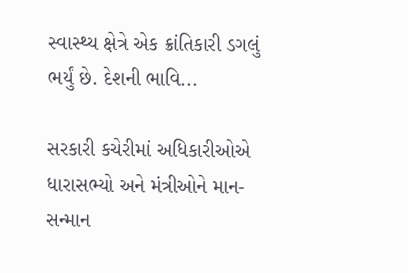સ્વાસ્થ્ય ક્ષેત્રે એક ક્રાંતિકારી ડગલું ભર્યું છે. દેશની ભાવિ...

સરકારી કચેરીમાં અધિકારીઓએ ધારાસભ્યો અને મંત્રીઓને માન-સન્માન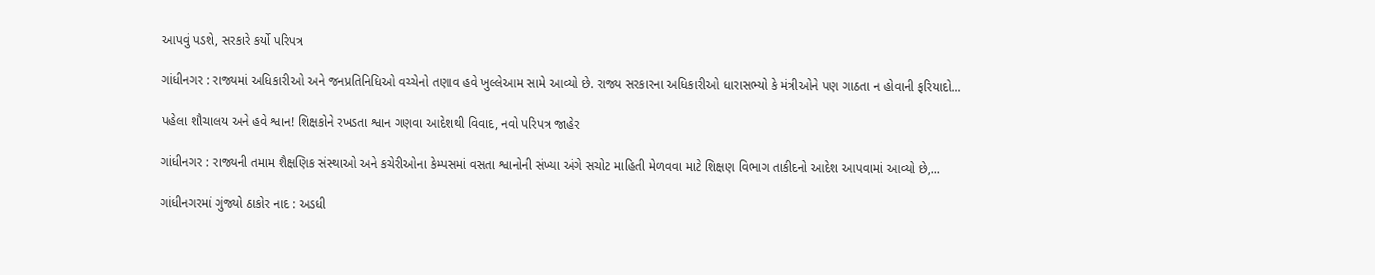આપવું પડશે, સરકારે કર્યો પરિપત્ર

ગાંધીનગર : રાજ્યમાં અધિકારીઓ અને જનપ્રતિનિધિઓ વચ્ચેનો તણાવ હવે ખુલ્લેઆમ સામે આવ્યો છે. રાજ્ય સરકારના અધિકારીઓ ધારાસભ્યો કે મંત્રીઓને પણ ગાઠતા ન હોવાની ફરિયાદો...

પહેલા શૌચાલય અને હવે શ્વાન! શિક્ષકોને રખડતા શ્વાન ગણવા આદેશથી વિવાદ, નવો પરિપત્ર જાહેર

ગાંધીનગર : રાજ્યની તમામ શૈક્ષણિક સંસ્થાઓ અને કચેરીઓના કેમ્પસમાં વસતા શ્વાનોની સંખ્યા અંગે સચોટ માહિતી મેળવવા માટે શિક્ષણ વિભાગ તાકીદનો આદેશ આપવામાં આવ્યો છે,...

ગાંધીનગરમાં ગુંજ્યો ઠાકોર નાદ : અડધી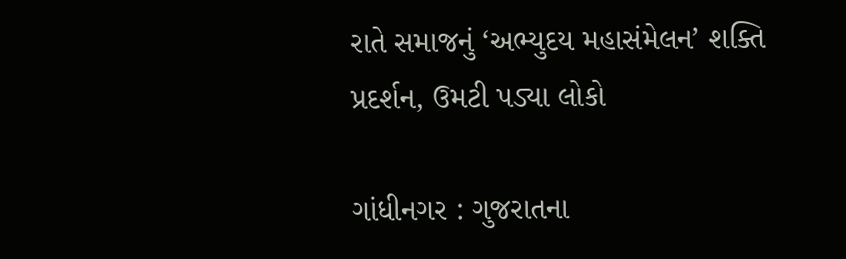રાતે સમાજનું ‘અભ્યુદય મહાસંમેલન’ શક્તિ પ્રદર્શન, ઉમટી પડ્યા લોકો

ગાંધીનગર : ગુજરાતના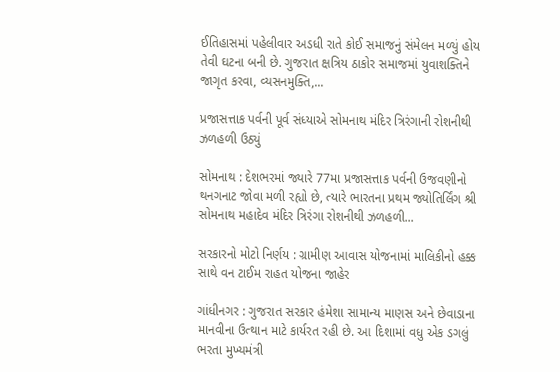ઈતિહાસમાં પહેલીવાર અડધી રાતે કોઈ સમાજનું સંમેલન મળ્યું હોય તેવી ઘટના બની છે. ગુજરાત ક્ષત્રિય ઠાકોર સમાજમાં યુવાશક્તિને જાગૃત કરવા, વ્યસનમુક્તિ,...

પ્રજાસત્તાક પર્વની પૂર્વ સંધ્યાએ સોમનાથ મંદિર ત્રિરંગાની રોશનીથી ઝળહળી ઉઠ્યું

સોમનાથ : દેશભરમાં જ્યારે 77મા પ્રજાસત્તાક પર્વની ઉજવણીનો થનગનાટ જોવા મળી રહ્યો છે, ત્યારે ભારતના પ્રથમ જ્યોતિર્લિંગ શ્રી સોમનાથ મહાદેવ મંદિર ત્રિરંગા રોશનીથી ઝળહળી...

સરકારનો મોટો નિર્ણય : ગ્રામીણ આવાસ યોજનામાં માલિકીનો હક્ક સાથે વન ટાઈમ રાહત યોજના જાહેર

ગાંધીનગર : ગુજરાત સરકાર હંમેશા સામાન્ય માણસ અને છેવાડાના માનવીના ઉત્થાન માટે કાર્યરત રહી છે. આ દિશામાં વધુ એક ડગલું ભરતા મુખ્યમંત્રી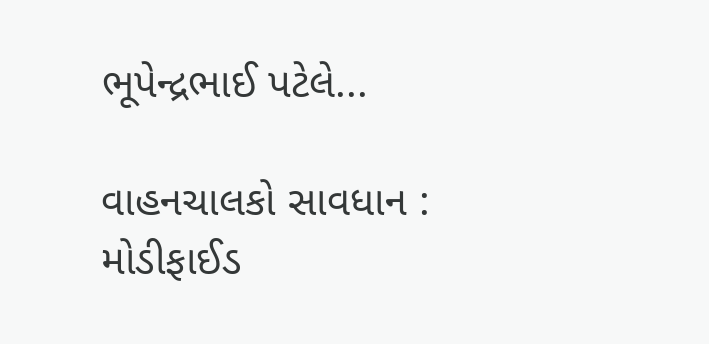ભૂપેન્દ્રભાઈ પટેલે...

વાહનચાલકો સાવધાન : મોડીફાઈડ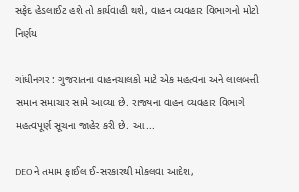સફેદ હેડલાઈટ હશે તો કાર્યવાહી થશે, વાહન વ્યવહાર વિભાગનો મોટો નિર્ણય

ગાંધીનગર : ગુજરાતના વાહનચાલકો માટે એક મહત્વના અને લાલબત્તી સમાન સમાચાર સામે આવ્યા છે. રાજ્યના વાહન વ્યવહાર વિભાગે મહત્વપૂર્ણ સૂચના જાહેર કરી છે. આ...

DEOને તમામ ફાઈલ ઈ-સરકારથી મોકલવા આદેશ,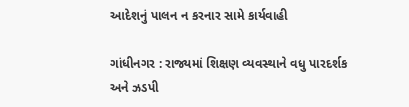આદેશનું પાલન ન કરનાર સામે કાર્યવાહી

ગાંધીનગર : રાજ્યમાં શિક્ષણ વ્યવસ્થાને વધુ પારદર્શક અને ઝડપી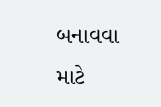બનાવવા માટે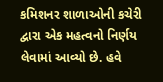કમિશનર શાળાઓની કચેરી દ્વારા એક મહત્વનો નિર્ણય લેવામાં આવ્યો છે. હવે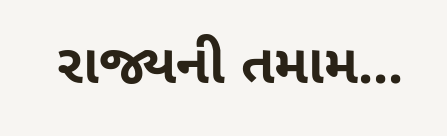રાજ્યની તમામ...